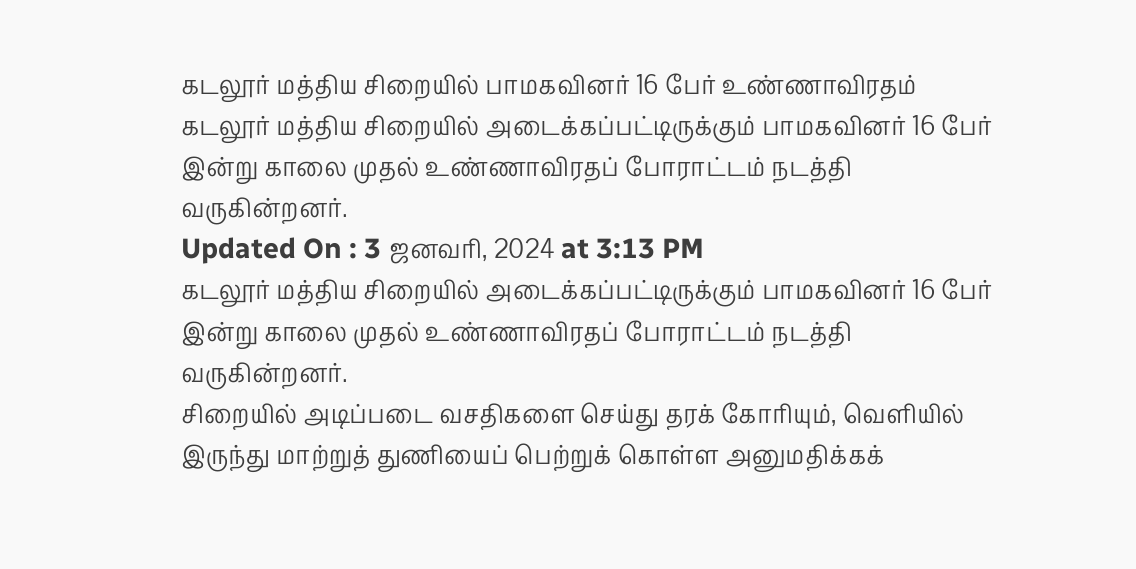கடலூர் மத்திய சிறையில் பாமகவினர் 16 பேர் உண்ணாவிரதம்
கடலூர் மத்திய சிறையில் அடைக்கப்பட்டிருக்கும் பாமகவினர் 16 பேர் இன்று காலை முதல் உண்ணாவிரதப் போராட்டம் நடத்தி வருகின்றனர்.
Updated On : 3 ஜனவரி, 2024 at 3:13 PM
கடலூர் மத்திய சிறையில் அடைக்கப்பட்டிருக்கும் பாமகவினர் 16 பேர் இன்று காலை முதல் உண்ணாவிரதப் போராட்டம் நடத்தி வருகின்றனர்.
சிறையில் அடிப்படை வசதிகளை செய்து தரக் கோரியும், வெளியில் இருந்து மாற்றுத் துணியைப் பெற்றுக் கொள்ள அனுமதிக்கக்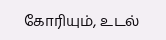கோரியும், உடல்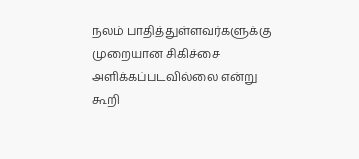நலம் பாதித்துள்ளவர்களுக்கு முறையான சிகிச்சை அளிக்கப்படவில்லை என்று கூறி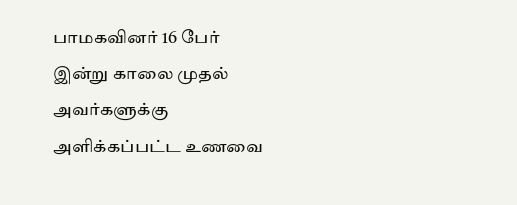பாமகவினர் 16 பேர் இன்று காலை முதல் அவர்களுக்கு அளிக்கப்பட்ட உணவை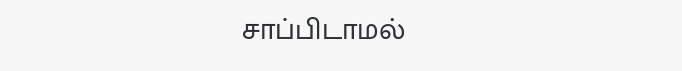சாப்பிடாமல்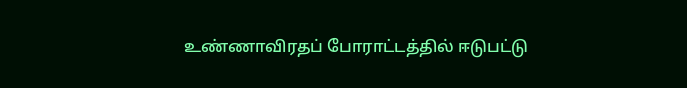உண்ணாவிரதப் போராட்டத்தில் ஈடுபட்டு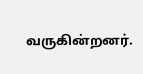வருகின்றனர்.